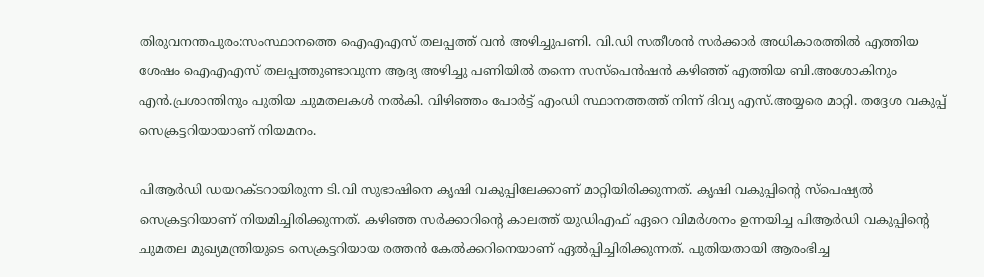തിരുവനന്തപുരം:സംസ്ഥാനത്തെ ഐഎഎസ് തലപ്പത്ത് വൻ അഴിച്ചുപണി. വി.ഡി സതീശൻ സർക്കാർ അധികാരത്തിൽ എത്തിയ ശേഷം ഐഎഎസ് തലപ്പത്തുണ്ടാവുന്ന ആദ്യ അഴിച്ചു പണിയിൽ തന്നെ സസ്‌പെൻഷൻ കഴിഞ്ഞ് എത്തിയ ബി.അശോകിനും എൻ.പ്രശാന്തിനും പുതിയ ചുമതലകൾ നൽകി. വിഴിഞ്ഞം പോർട്ട് എംഡി സ്ഥാനത്തത്ത് നിന്ന് ദിവ്യ എസ്.അയ്യരെ മാറ്റി. തദ്ദേശ വകുപ്പ് സെക്രട്ടറിയായാണ് നിയമനം.

പിആർഡി ഡയറക്ടറായിരുന്ന ടി.വി സുഭാഷിനെ കൃഷി വകുപ്പിലേക്കാണ് മാറ്റിയിരിക്കുന്നത്. കൃഷി വകുപ്പിന്റെ സ്‌പെഷ്യൽ സെക്രട്ടറിയാണ് നിയമിച്ചിരിക്കുന്നത്. കഴിഞ്ഞ സർക്കാറിന്റെ കാലത്ത് യുഡിഎഫ് ഏറെ വിമർശനം ഉന്നയിച്ച പിആർഡി വകുപ്പിന്റെ ചുമതല മുഖ്യമന്ത്രിയുടെ സെക്രട്ടറിയായ രത്തൻ കേൽക്കറിനെയാണ് ഏൽപ്പിച്ചിരിക്കുന്നത്. പുതിയതായി ആരംഭിച്ച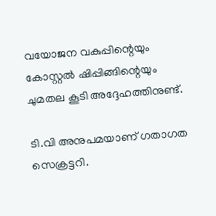വയോജന വകുപ്പിന്റെയും കോസ്റ്റൽ ഷിപ്പിങ്ങിന്റെയും ചുമതല കൂടി അദ്ദേഹത്തിനുണ്ട്.

ടി.വി അനുപമയാണ് ഗതാഗത സെക്രട്ടറി.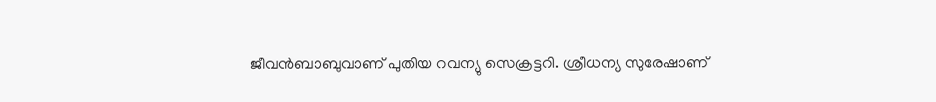ജീവൻബാബുവാണ് പുതിയ റവന്യു സെക്രട്ടറി. ശ്രീധന്യ സുരേഷാണ്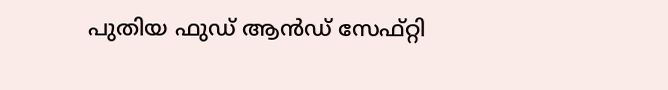പുതിയ ഫുഡ് ആൻഡ് സേഫ്റ്റി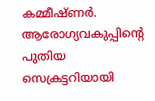കമ്മീഷ്ണർ. ആരോഗ്യവകുപ്പിന്റെ പുതിയ സെക്രട്ടറിയായി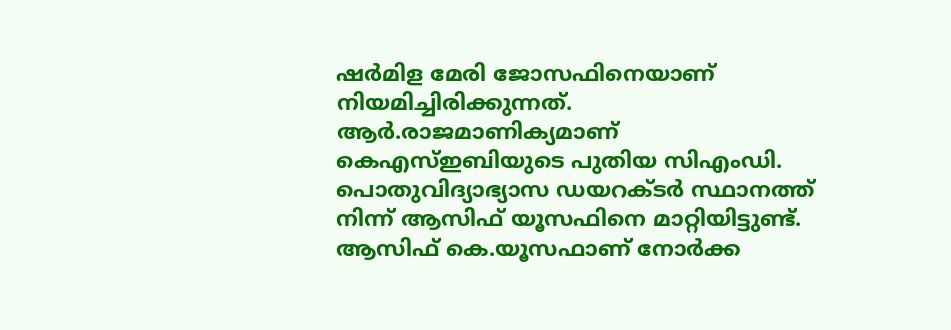ഷർമിള മേരി ജോസഫിനെയാണ് നിയമിച്ചിരിക്കുന്നത്. ആർ.രാജമാണിക്യമാണ് കെഎസ്ഇബിയുടെ പുതിയ സിഎംഡി. പൊതുവിദ്യാഭ്യാസ ഡയറക്ടർ സ്ഥാനത്ത് നിന്ന് ആസിഫ് യൂസഫിനെ മാറ്റിയിട്ടുണ്ട്. ആസിഫ് കെ.യൂസഫാണ് നോർക്ക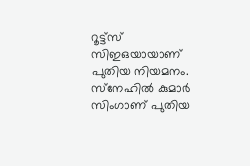റൂട്ട്‌സ് സിഇഒയായാണ് പുതിയ നിയമനം. സ്‌നേഹിൽ കുമാർ സിംഗാണ് പുതിയ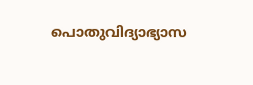പൊതുവിദ്യാഭ്യാസ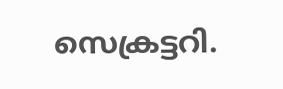സെക്രട്ടറി.